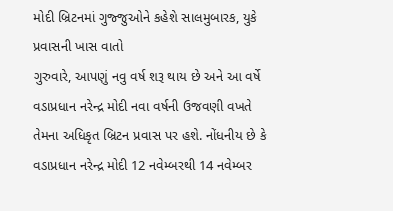મોદી બ્રિટનમાં ગુજ્જુઓને કહેશે સાલમુબારક, યુકે પ્રવાસની ખાસ વાતો
ગુરુવારે, આપણું નવુ વર્ષ શરૂ થાય છે અને આ વર્ષે વડાપ્રધાન નરેન્દ્ર મોદી નવા વર્ષની ઉજવણી વખતે તેમના અધિકૃત બ્રિટન પ્રવાસ પર હશે. નોંધનીય છે કે વડાપ્રધાન નરેન્દ્ર મોદી 12 નવેમ્બરથી 14 નવેમ્બર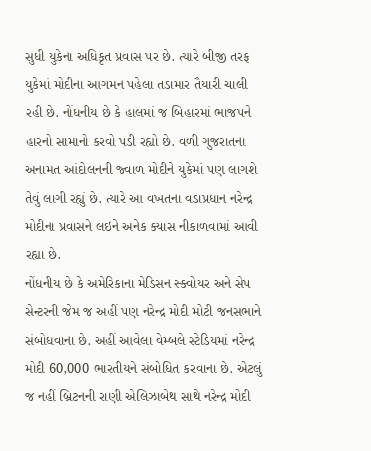સુધી યુકેના અધિકૃત પ્રવાસ પર છે. ત્યારે બીજી તરફ યુકેમાં મોદીના આગમન પહેલા તડામાર તૈયારી ચાલી રહી છે. નોંધનીય છે કે હાલમાં જ બિહારમાં ભાજપને હારનો સામાનો કરવો પડી રહ્યો છે. વળી ગુજરાતના અનામત આંદોલનની જ્વાળ મોદીને યુકેમાં પણ લાગશે તેવું લાગી રહ્યું છે. ત્યારે આ વખતના વડાપ્રધાન નરેન્દ્ર મોદીના પ્રવાસને લઇને અનેક ક્યાસ નીકાળવામાં આવી રહ્યા છે.
નોંધનીય છે કે અમેરિકાના મેડિસન સ્ક્વોયર અને સેપ સેન્ટરની જેમ જ અહીં પણ નરેન્દ્ર મોદી મોટી જનસભાને સંબોધવાના છે. અહીં આવેલા વેમ્બલે સ્ટેડિયમાં નરેન્દ્ર મોદી 60,000 ભારતીયને સંબોધિત કરવાના છે. એટલું જ નહીં બ્રિટનની રાણી એલિઝાબેથ સાથે નરેન્દ્ર મોદી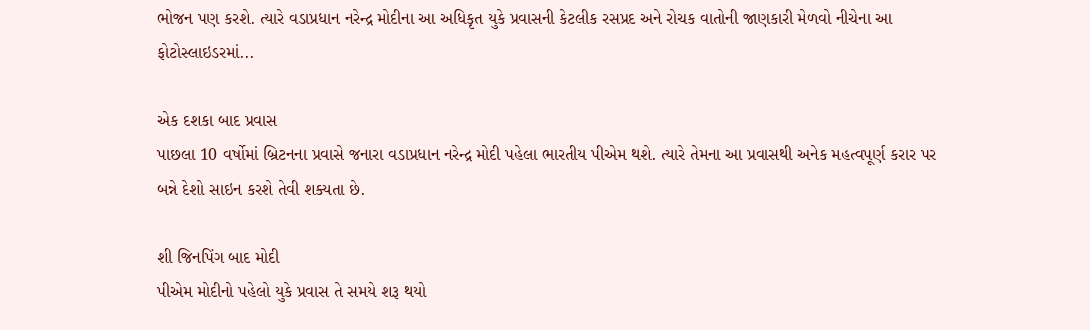ભોજન પણ કરશે. ત્યારે વડાપ્રધાન નરેન્દ્ર મોદીના આ અધિકૃત યુકે પ્રવાસની કેટલીક રસપ્રદ અને રોચક વાતોની જાણકારી મેળવો નીચેના આ ફોટોસ્લાઇડરમાં...

એક દશકા બાદ પ્રવાસ
પાછલા 10 વર્ષોમાં બ્રિટનના પ્રવાસે જનારા વડાપ્રધાન નરેન્દ્ર મોદી પહેલા ભારતીય પીએમ થશે. ત્યારે તેમના આ પ્રવાસથી અનેક મહત્વપૂર્ણ કરાર પર બન્ને દેશો સાઇન કરશે તેવી શક્યતા છે.

શી જિનપિંગ બાદ મોદી
પીએમ મોદીનો પહેલો યુકે પ્રવાસ તે સમયે શરૂ થયો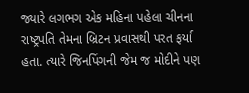જ્યારે લગભગ એક મહિના પહેલા ચીનના રાષ્ટ્રપતિ તેમના બ્રિટન પ્રવાસથી પરત ફર્યા હતા. ત્યારે જિનપિંગની જેમ જ મોદીને પણ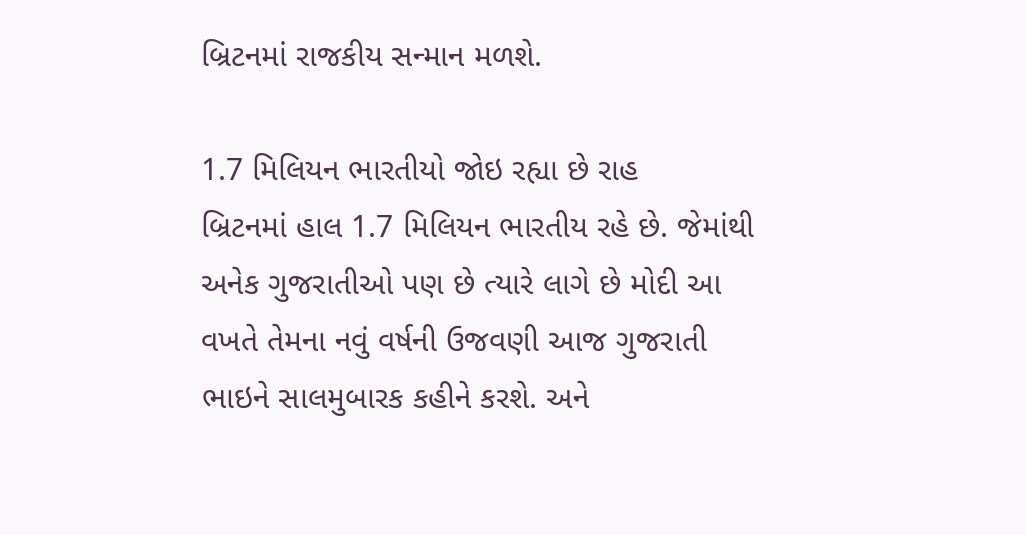બ્રિટનમાં રાજકીય સન્માન મળશે.

1.7 મિલિયન ભારતીયો જોઇ રહ્યા છે રાહ
બ્રિટનમાં હાલ 1.7 મિલિયન ભારતીય રહે છે. જેમાંથી અનેક ગુજરાતીઓ પણ છે ત્યારે લાગે છે મોદી આ વખતે તેમના નવું વર્ષની ઉજવણી આજ ગુજરાતી ભાઇને સાલમુબારક કહીને કરશે. અને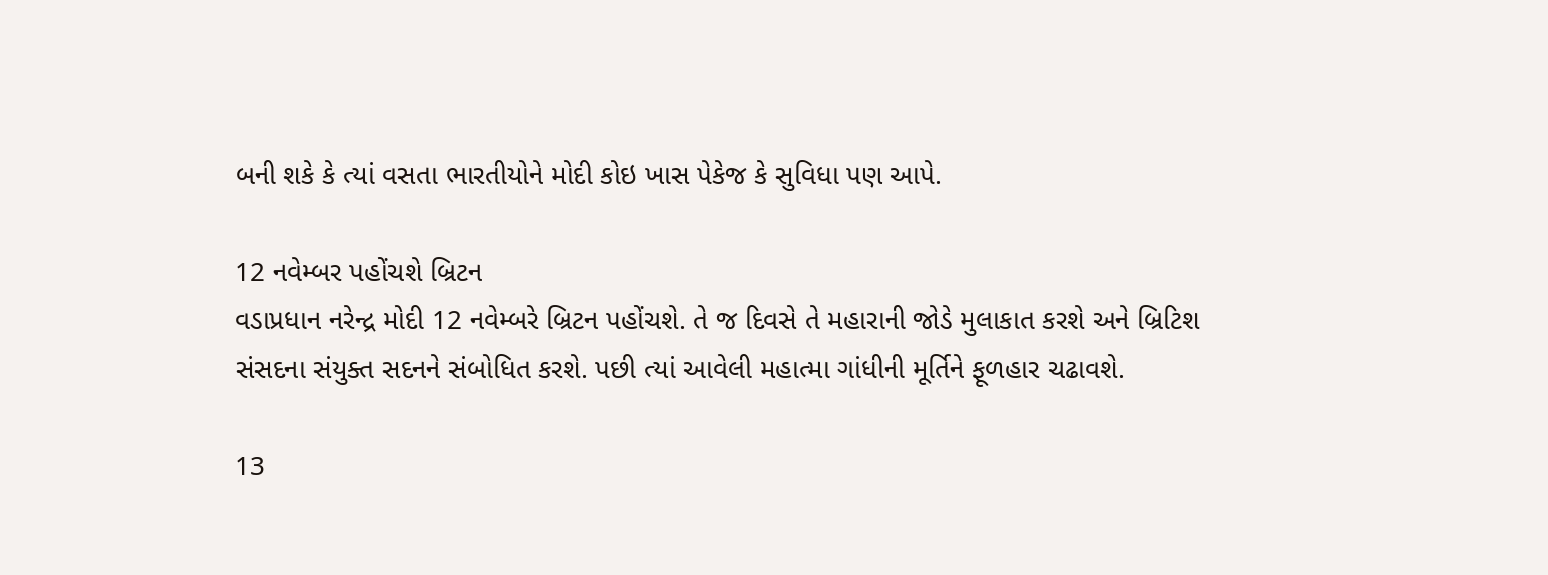બની શકે કે ત્યાં વસતા ભારતીયોને મોદી કોઇ ખાસ પેકેજ કે સુવિધા પણ આપે.

12 નવેમ્બર પહોંચશે બ્રિટન
વડાપ્રધાન નરેન્દ્ર મોદી 12 નવેમ્બરે બ્રિટન પહોંચશે. તે જ દિવસે તે મહારાની જોડે મુલાકાત કરશે અને બ્રિટિશ સંસદના સંયુક્ત સદનને સંબોધિત કરશે. પછી ત્યાં આવેલી મહાત્મા ગાંધીની મૂર્તિને ફૂળહાર ચઢાવશે.

13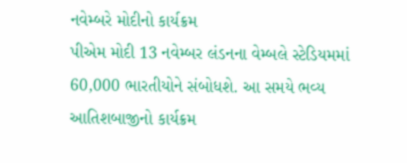નવેમ્બરે મોદીનો કાર્યક્રમ
પીએમ મોદી 13 નવેમ્બર લંડનના વેમ્બલે સ્ટેડિયમમાં 60,000 ભારતીયોને સંબોધશે. આ સમયે ભવ્ય આતિશબાજીનો કાર્યક્રમ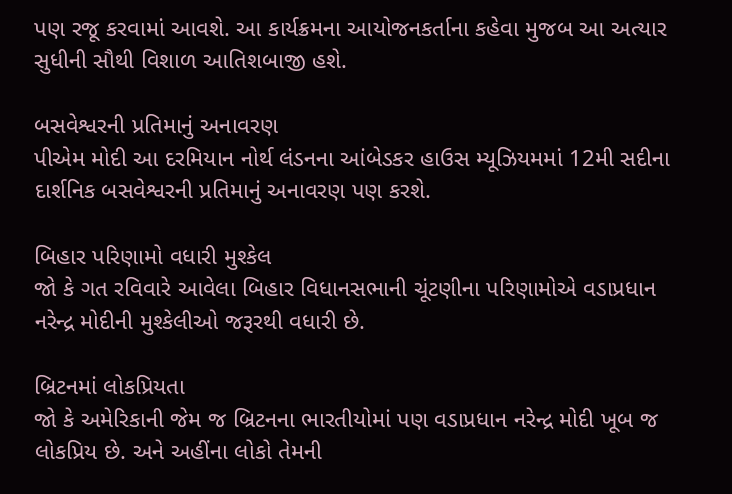પણ રજૂ કરવામાં આવશે. આ કાર્યક્રમના આયોજનકર્તાના કહેવા મુજબ આ અત્યાર સુધીની સૌથી વિશાળ આતિશબાજી હશે.

બસવેશ્વરની પ્રતિમાનું અનાવરણ
પીએમ મોદી આ દરમિયાન નોર્થ લંડનના આંબેડકર હાઉસ મ્યૂઝિયમમાં 12મી સદીના દાર્શનિક બસવેશ્વરની પ્રતિમાનું અનાવરણ પણ કરશે.

બિહાર પરિણામો વધારી મુશ્કેલ
જો કે ગત રવિવારે આવેલા બિહાર વિધાનસભાની ચૂંટણીના પરિણામોએ વડાપ્રધાન નરેન્દ્ર મોદીની મુશ્કેલીઓ જરૂરથી વધારી છે.

બ્રિટનમાં લોકપ્રિયતા
જો કે અમેરિકાની જેમ જ બ્રિટનના ભારતીયોમાં પણ વડાપ્રધાન નરેન્દ્ર મોદી ખૂબ જ લોકપ્રિય છે. અને અહીંના લોકો તેમની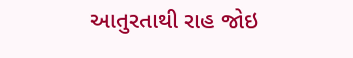આતુરતાથી રાહ જોઇ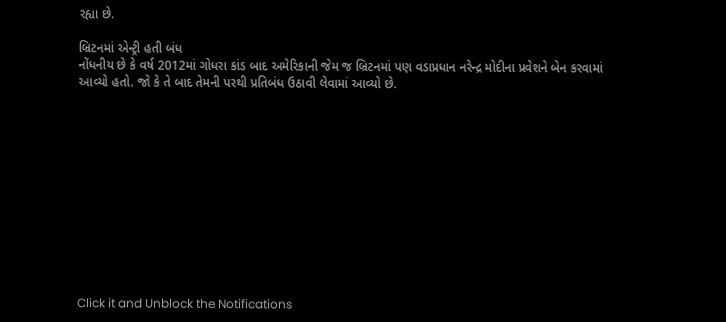રહ્યા છે.

બ્રિટનમાં એન્ટ્રી હતી બંધ
નોંધનીય છે કે વર્ષ 2012માં ગોધરા કાંડ બાદ અમેરિકાની જેમ જ બ્રિટનમાં પણ વડાપ્રધાન નરેન્દ્ર મોદીના પ્રવેશને બેન કરવામાં આવ્યો હતો. જો કે તે બાદ તેમની પરથી પ્રતિબંધ ઉઠાવી લેવામાં આવ્યો છે.












Click it and Unblock the Notifications